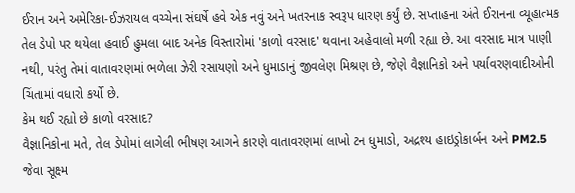ઈરાન અને અમેરિકા-ઈઝરાયલ વચ્ચેના સંઘર્ષે હવે એક નવું અને ખતરનાક સ્વરૂપ ધારણ કર્યું છે. સપ્તાહના અંતે ઈરાનના વ્યૂહાત્મક તેલ ડેપો પર થયેલા હવાઈ હુમલા બાદ અનેક વિસ્તારોમાં 'કાળો વરસાદ' થવાના અહેવાલો મળી રહ્યા છે. આ વરસાદ માત્ર પાણી નથી, પરંતુ તેમાં વાતાવરણમાં ભળેલા ઝેરી રસાયણો અને ધુમાડાનું જીવલેણ મિશ્રણ છે, જેણે વૈજ્ઞાનિકો અને પર્યાવરણવાદીઓની ચિંતામાં વધારો કર્યો છે.
કેમ થઈ રહ્યો છે કાળો વરસાદ?
વૈજ્ઞાનિકોના મતે, તેલ ડેપોમાં લાગેલી ભીષણ આગને કારણે વાતાવરણમાં લાખો ટન ધુમાડો, અદ્રશ્ય હાઇડ્રોકાર્બન અને PM2.5 જેવા સૂક્ષ્મ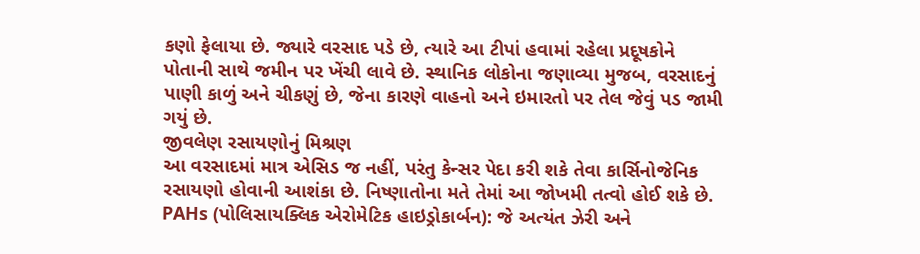કણો ફેલાયા છે. જ્યારે વરસાદ પડે છે, ત્યારે આ ટીપાં હવામાં રહેલા પ્રદૂષકોને પોતાની સાથે જમીન પર ખેંચી લાવે છે. સ્થાનિક લોકોના જણાવ્યા મુજબ, વરસાદનું પાણી કાળું અને ચીકણું છે, જેના કારણે વાહનો અને ઇમારતો પર તેલ જેવું પડ જામી ગયું છે.
જીવલેણ રસાયણોનું મિશ્રણ
આ વરસાદમાં માત્ર એસિડ જ નહીં, પરંતુ કેન્સર પેદા કરી શકે તેવા કાર્સિનોજેનિક રસાયણો હોવાની આશંકા છે. નિષ્ણાતોના મતે તેમાં આ જોખમી તત્વો હોઈ શકે છે. PAHs (પોલિસાયક્લિક એરોમેટિક હાઇડ્રોકાર્બન): જે અત્યંત ઝેરી અને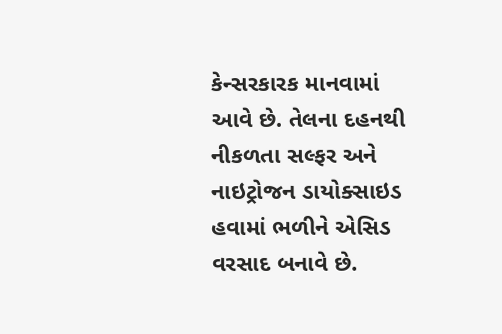કેન્સરકારક માનવામાં આવે છે. તેલના દહનથી નીકળતા સલ્ફર અને નાઇટ્રોજન ડાયોક્સાઇડ હવામાં ભળીને એસિડ વરસાદ બનાવે છે.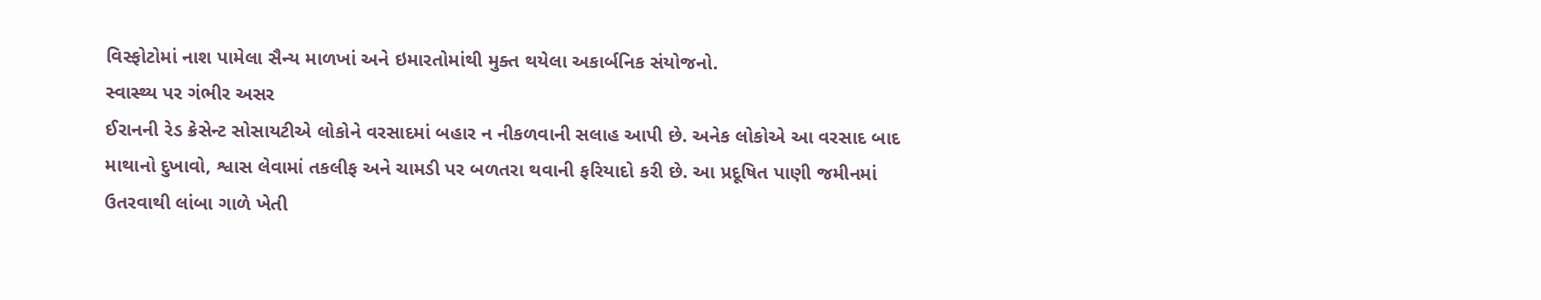વિસ્ફોટોમાં નાશ પામેલા સૈન્ય માળખાં અને ઇમારતોમાંથી મુક્ત થયેલા અકાર્બનિક સંયોજનો.
સ્વાસ્થ્ય પર ગંભીર અસર
ઈરાનની રેડ ક્રેસેન્ટ સોસાયટીએ લોકોને વરસાદમાં બહાર ન નીકળવાની સલાહ આપી છે. અનેક લોકોએ આ વરસાદ બાદ માથાનો દુખાવો, શ્વાસ લેવામાં તકલીફ અને ચામડી પર બળતરા થવાની ફરિયાદો કરી છે. આ પ્રદૂષિત પાણી જમીનમાં ઉતરવાથી લાંબા ગાળે ખેતી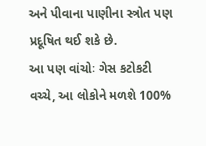અને પીવાના પાણીના સ્ત્રોત પણ પ્રદૂષિત થઈ શકે છે.
આ પણ વાંચોઃ ગેસ કટોકટી વચ્ચે, આ લોકોને મળશે 100%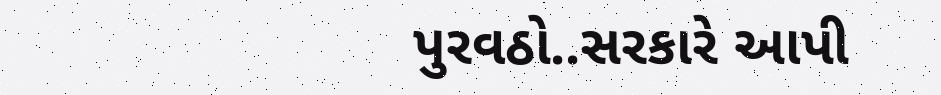પુરવઠો..સરકારે આપી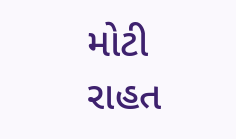મોટી રાહત